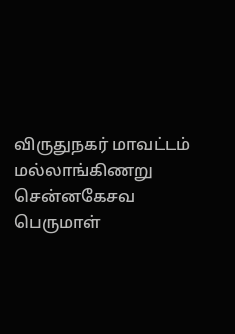விருதுநகர் மாவட்டம் மல்லாங்கிணறு சென்னகேசவ பெருமாள்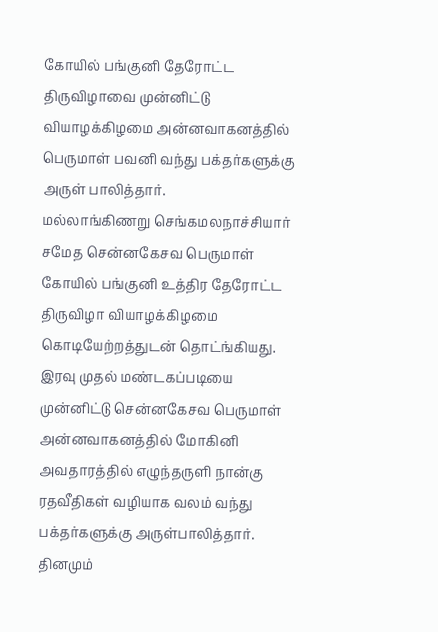கோயில் பங்குனி தேரோட்ட திருவிழாவை முன்னிட்டு வியாழக்கிழமை அன்னவாகனத்தில் பெருமாள் பவனி வந்து பக்தர்களுக்கு அருள் பாலித்தார்.
மல்லாங்கிணறு செங்கமலநாச்சியார் சமேத சென்னகேசவ பெருமாள் கோயில் பங்குனி உத்திர தேரோட்ட திருவிழா வியாழக்கிழமை கொடியேற்றத்துடன் தொட்ங்கியது. இரவு முதல் மண்டகப்படியை முன்னிட்டு சென்னகேசவ பெருமாள் அன்னவாகனத்தில் மோகினி அவதாரத்தில் எழுந்தருளி நான்கு ரதவீதிகள் வழியாக வலம் வந்து பக்தர்களுக்கு அருள்பாலித்தார். தினமும்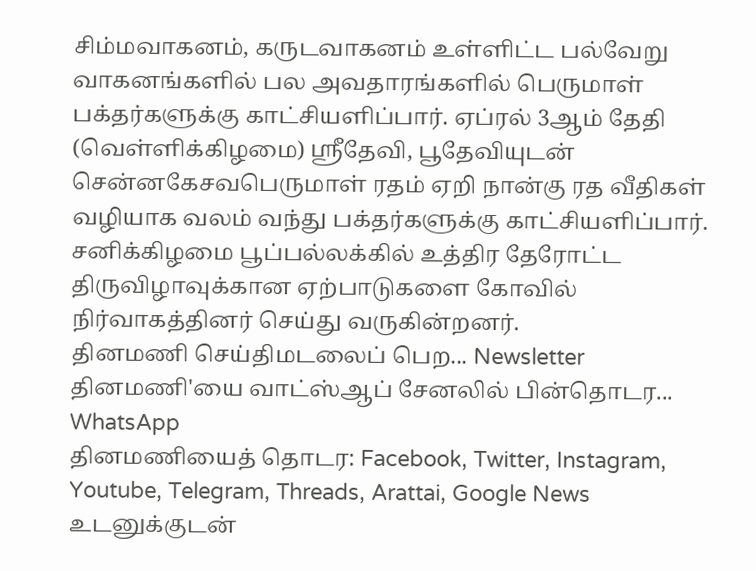சிம்மவாகனம், கருடவாகனம் உள்ளிட்ட பல்வேறு வாகனங்களில் பல அவதாரங்களில் பெருமாள் பக்தர்களுக்கு காட்சியளிப்பார். ஏப்ரல் 3ஆம் தேதி (வெள்ளிக்கிழமை) ஸ்ரீதேவி, பூதேவியுடன் சென்னகேசவபெருமாள் ரதம் ஏறி நான்கு ரத வீதிகள் வழியாக வலம் வந்து பக்தர்களுக்கு காட்சியளிப்பார். சனிக்கிழமை பூப்பல்லக்கில் உத்திர தேரோட்ட திருவிழாவுக்கான ஏற்பாடுகளை கோவில் நிர்வாகத்தினர் செய்து வருகின்றனர்.
தினமணி செய்திமடலைப் பெற... Newsletter
தினமணி'யை வாட்ஸ்ஆப் சேனலில் பின்தொடர... WhatsApp
தினமணியைத் தொடர: Facebook, Twitter, Instagram, Youtube, Telegram, Threads, Arattai, Google News
உடனுக்குடன்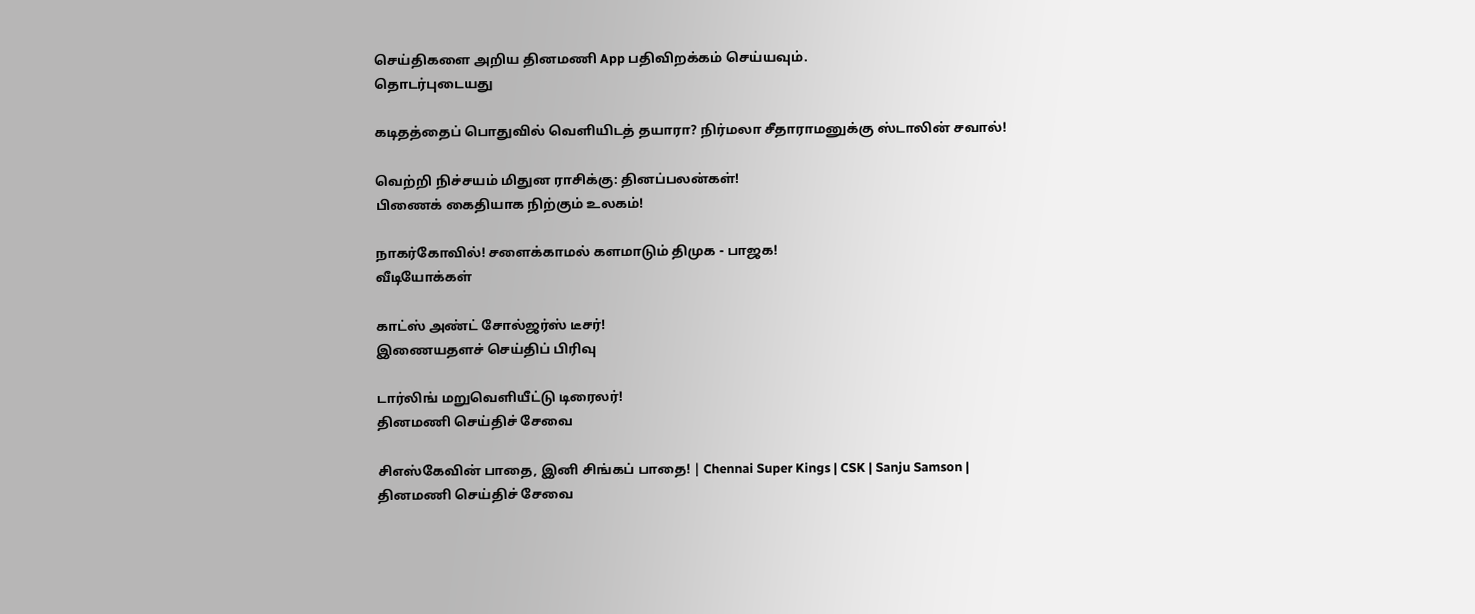செய்திகளை அறிய தினமணி App பதிவிறக்கம் செய்யவும்.
தொடர்புடையது

கடிதத்தைப் பொதுவில் வெளியிடத் தயாரா? நிர்மலா சீதாராமனுக்கு ஸ்டாலின் சவால்!

வெற்றி நிச்சயம் மிதுன ராசிக்கு: தினப்பலன்கள்!
பிணைக் கைதியாக நிற்கும் உலகம்!

நாகர்கோவில்! சளைக்காமல் களமாடும் திமுக - பாஜக!
வீடியோக்கள்

காட்ஸ் அண்ட் சோல்ஜர்ஸ் டீசர்!
இணையதளச் செய்திப் பிரிவு

டார்லிங் மறுவெளியீட்டு டிரைலர்!
தினமணி செய்திச் சேவை

சிஎஸ்கேவின் பாதை, இனி சிங்கப் பாதை! | Chennai Super Kings | CSK | Sanju Samson |
தினமணி செய்திச் சேவை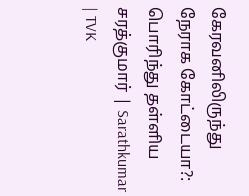கேரவனிலிருந்து நேராக கோட்டையா?: பொரிந்து தள்ளிய சரத்குமார் | Sarathkumar | TVK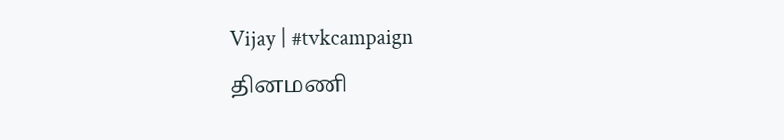Vijay | #tvkcampaign
தினமணி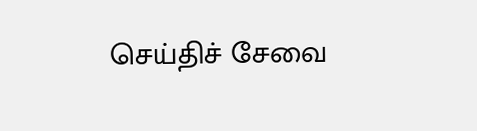செய்திச் சேவை